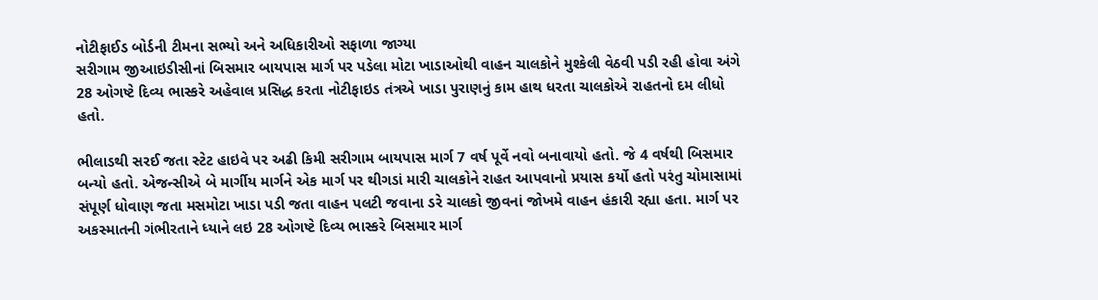નોટીફાઈડ બોર્ડની ટીમના સભ્યો અને અધિકારીઓ સફાળા જાગ્યા
સરીગામ જીઆઇડીસીનાં બિસમાર બાયપાસ માર્ગ પર પડેલા મોટા ખાડાઓથી વાહન ચાલકોને મુશ્કેલી વેઠવી પડી રહી હોવા અંગે 28 ઓગષ્ટે દિવ્ય ભાસ્કરે અહેવાલ પ્રસિદ્ધ કરતા નોટીફાઇડ તંત્રએ ખાડા પુરાણનું કામ હાથ ધરતા ચાલકોએ રાહતનો દમ લીધો હતો.

ભીલાડથી સરઈ જતા સ્ટેટ હાઇવે પર અઢી કિમી સરીગામ બાયપાસ માર્ગ 7 વર્ષ પૂર્વે નવો બનાવાયો હતો. જે 4 વર્ષથી બિસમાર બન્યો હતો. એજન્સીએ બે માર્ગીય માર્ગને એક માર્ગ પર થીગડાં મારી ચાલકોને રાહત આપવાનો પ્રયાસ કર્યો હતો પરંતુ ચોમાસામાં સંપૂર્ણ ધોવાણ જતા મસમોટા ખાડા પડી જતા વાહન પલટી જવાના ડરે ચાલકો જીવનાં જોખમે વાહન હંકારી રહ્યા હતા. માર્ગ પર અકસ્માતની ગંભીરતાને ધ્યાને લઇ 28 ઓગષ્ટે દિવ્ય ભાસ્કરે બિસમાર માર્ગ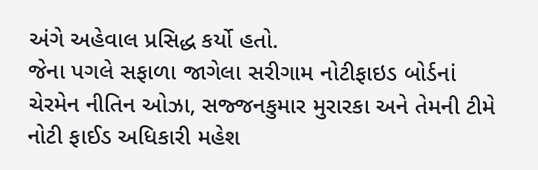અંગે અહેવાલ પ્રસિદ્ધ કર્યો હતો.
જેના પગલે સફાળા જાગેલા સરીગામ નોટીફાઇડ બોર્ડનાં ચેરમેન નીતિન ઓઝા, સજ્જનકુમાર મુરારકા અને તેમની ટીમે નોટી ફાઈડ અધિકારી મહેશ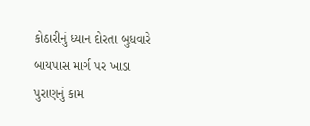કોઠારીનું ધ્યાન દોરતા બુધવારે બાયપાસ માર્ગ પર ખાડા પુરાણનું કામ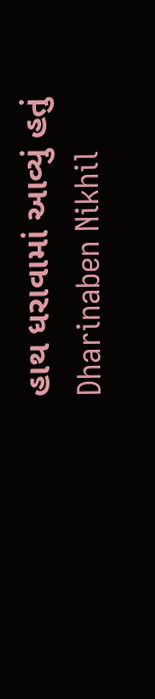હાથ ધરાવામાં આવ્યું હતું
Dharinaben Nikhil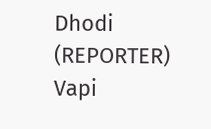Dhodi (REPORTER)
Vapi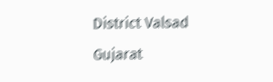District Valsad Gujarat